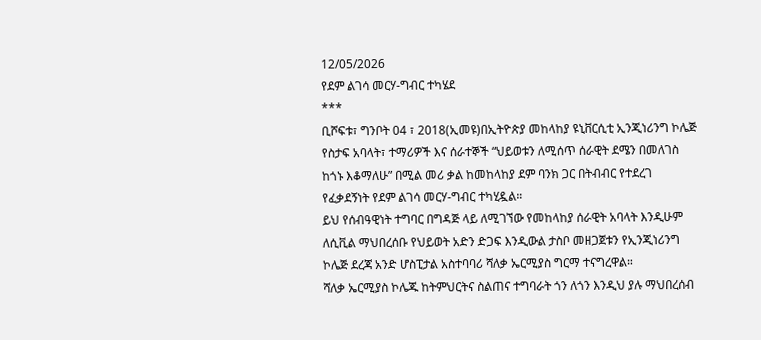12/05/2026
የደም ልገሳ መርሃ-ግብር ተካሄደ
***
ቢሾፍቱ፣ ግንቦት 04 ፣ 2018(ኢመዩ)በኢትዮጵያ መከላከያ ዩኒቨርሲቲ ኢንጂነሪንግ ኮሌጅ የስታፍ አባላት፣ ተማሪዎች እና ሰራተኞች “ህይወቱን ለሚሰጥ ሰራዊት ደሜን በመለገስ ከጎኑ እቆማለሁ” በሚል መሪ ቃል ከመከላከያ ደም ባንክ ጋር በትብብር የተደረገ የፈቃደኝነት የደም ልገሳ መርሃ-ግብር ተካሂዷል።
ይህ የሰብዓዊነት ተግባር በግዳጅ ላይ ለሚገኘው የመከላከያ ሰራዊት አባላት እንዲሁም ለሲቪል ማህበረሰቡ የህይወት አድን ድጋፍ እንዲውል ታስቦ መዘጋጀቱን የኢንጂነሪንግ ኮሌጅ ደረጃ አንድ ሆስፒታል አስተባባሪ ሻለቃ ኤርሚያስ ግርማ ተናግረዋል።
ሻለቃ ኤርሚያስ ኮሌጁ ከትምህርትና ስልጠና ተግባራት ጎን ለጎን እንዲህ ያሉ ማህበረሰብ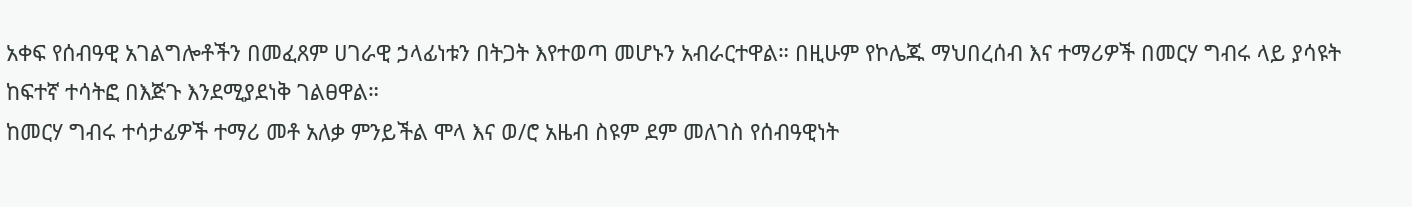አቀፍ የሰብዓዊ አገልግሎቶችን በመፈጸም ሀገራዊ ኃላፊነቱን በትጋት እየተወጣ መሆኑን አብራርተዋል። በዚሁም የኮሌጁ ማህበረሰብ እና ተማሪዎች በመርሃ ግብሩ ላይ ያሳዩት ከፍተኛ ተሳትፎ በእጅጉ እንደሚያደነቅ ገልፀዋል።
ከመርሃ ግብሩ ተሳታፊዎች ተማሪ መቶ አለቃ ምንይችል ሞላ እና ወ/ሮ አዜብ ስዩም ደም መለገስ የሰብዓዊነት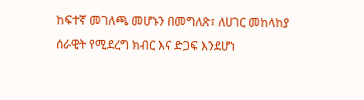ከፍተኛ መገለጫ መሆኑን በመግለጽ፣ ለሀገር መከላከያ ሰራዊት የሚደረግ ክብር እና ድጋፍ እንደሆነ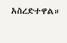አስረድተዋል።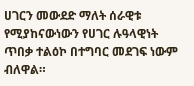ሀገርን መውደድ ማለት ሰራዊቱ የሚያከናውነውን የሀገር ሉዓላዊነት ጥበቃ ተልዕኮ በተግባር መደገፍ ነውም ብለዋል።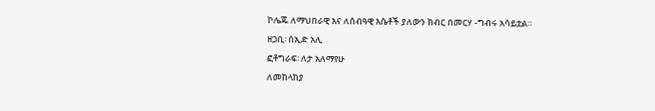ኮሌጁ ለማህበራዊ እና ለሰብዓዊ እሴቶች ያለውን ክብር በመርሃ -ግብሩ አሳይቷል።
ዘጋቢ፡ ሰኢድ አሊ
ፎቶግራፍ፡ ለታ አለማየሁ
ለመከላከያ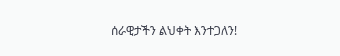ሰራዊታችን ልህቀት እንተጋለን!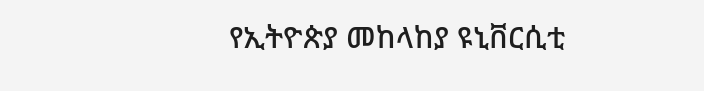የኢትዮጵያ መከላከያ ዩኒቨርሲቲ